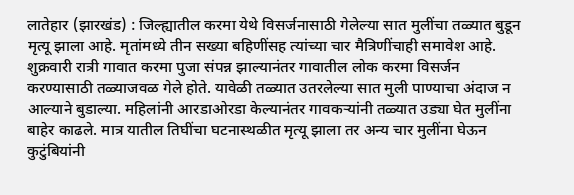लातेहार (झारखंड) : जिल्ह्यातील करमा येथे विसर्जनासाठी गेलेल्या सात मुलींचा तळ्यात बुडून मृत्यू झाला आहे. मृतांमध्ये तीन सख्या बहिणींसह त्यांच्या चार मैत्रिणींचाही समावेश आहे.
शुक्रवारी रात्री गावात करमा पुजा संपन्न झाल्यानंतर गावातील लोक करमा विसर्जन करण्यासाठी तळ्याजवळ गेले होते. यावेळी तळ्यात उतरलेल्या सात मुली पाण्याचा अंदाज न आल्याने बुडाल्या. महिलांनी आरडाओरडा केल्यानंतर गावकऱ्यांनी तळ्यात उड्या घेत मुलींना बाहेर काढले. मात्र यातील तिघींचा घटनास्थळीत मृत्यू झाला तर अन्य चार मुलींना घेऊन कुटुंबियांनी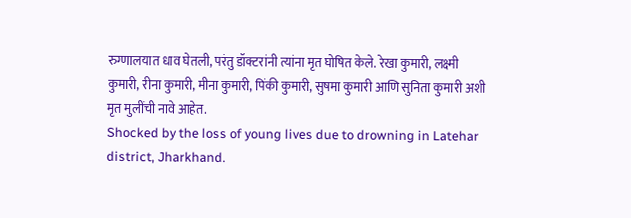रुग्णालयात धाव घेतली, परंतु डॉक्टरांनी त्यांना मृत घोषित केले. रेखा कुमारी, लक्ष्मी कुमारी, रीना कुमारी, मीना कुमारी, पिंकी कुमारी, सुषमा कुमारी आणि सुनिता कुमारी अशी मृत मुलींची नावे आहेत.
Shocked by the loss of young lives due to drowning in Latehar district, Jharkhand.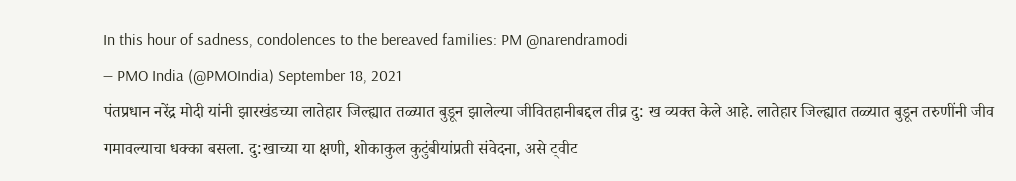In this hour of sadness, condolences to the bereaved families: PM @narendramodi
— PMO India (@PMOIndia) September 18, 2021
पंतप्रधान नरेंद्र मोदी यांनी झारखंडच्या लातेहार जिल्ह्यात तळ्यात बुडून झालेल्या जीवितहानीबद्दल तीव्र दु: ख व्यक्त केले आहे. लातेहार जिल्ह्यात तळ्यात बुडून तरुणींनी जीव गमावल्याचा धक्का बसला. दु:खाच्या या क्षणी, शोकाकुल कुटुंबीयांप्रती संवेदना, असे ट्वीट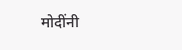मोदींनी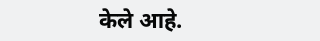केले आहे.